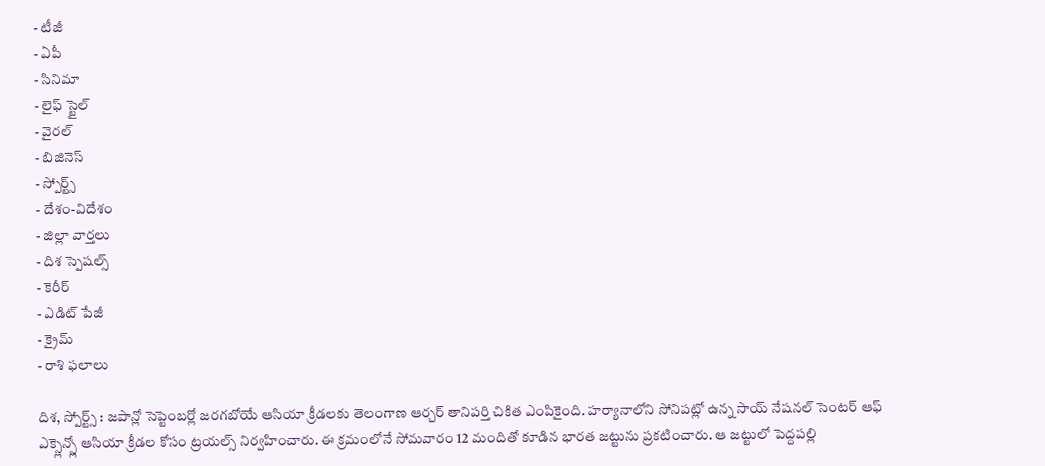- టీజీ
- ఏపీ
- సినిమా
- లైఫ్ స్టైల్
- వైరల్
- బిజినెస్
- స్పోర్ట్స్
- దేశం-విదేశం
- జిల్లా వార్తలు
- దిశ స్పెషల్స్
- కెరీర్
- ఎడిట్ పేజీ
- క్రైమ్
- రాశి ఫలాలు

దిశ, స్పోర్ట్స్ : జపాన్లో సెప్టెంబర్లో జరగబోయే ఆసియా క్రీడలకు తెలంగాణ ఆర్చర్ తానిపర్తి చికిత ఎంపికైంది. హర్యానాలోని సోనిపట్లో ఉన్న సాయ్ నేషనల్ సెంటర్ ఆఫ్ ఎక్స్లెన్స్లో ఆసియా క్రీడల కోసం ట్రయల్స్ నిర్వహించారు. ఈ క్రమంలోనే సోమవారం 12 మందితో కూడిన భారత జట్టును ప్రకటించారు. ఆ జట్టులో పెద్దపల్లి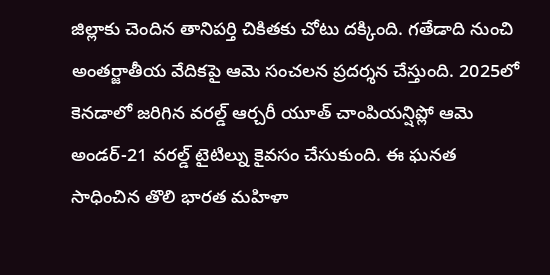జిల్లాకు చెందిన తానిపర్తి చికితకు చోటు దక్కింది. గతేడాది నుంచి అంతర్జాతీయ వేదికపై ఆమె సంచలన ప్రదర్శన చేస్తుంది. 2025లో కెనడాలో జరిగిన వరల్డ్ ఆర్చరీ యూత్ చాంపియన్షిప్లో ఆమె అండర్-21 వరల్డ్ టైటిల్ను కైవసం చేసుకుంది. ఈ ఘనత సాధించిన తొలి భారత మహిళా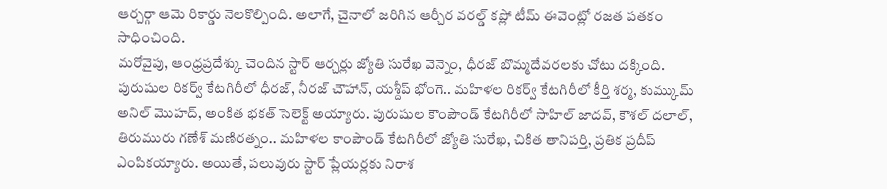ఆర్చర్గా ఆమె రికార్డు నెలకొల్పింది. అలాగే, చైనాలో జరిగిన ఆర్చీర వరల్డ్ కప్లో టీమ్ ఈవెంట్లో రజత పతకం సాధించింది.
మరోవైపు, ఆంధ్రప్రదేశ్కు చెందిన స్టార్ ఆర్చర్లు జ్యోతి సురేఖ వెన్నెం, ధీరజ్ బొమ్మదేవరలకు చోటు దక్కింది. పురుషుల రికర్వ్ కేటగిరీలో ధీరజ్, నీరజ్ చౌహాన్, యశ్దీప్ భోంగె.. మహిళల రికర్వ్ కేటగిరీలో కీర్తి శర్మ, కుమ్కుమ్ అనిల్ మొహద్, అంకిత భకత్ సెలెక్ట్ అయ్యారు. పురుషుల కౌంపౌండ్ కేటగిరీలో సాహిల్ జాదవ్, కౌశల్ దలాల్, తిరుమురు గణేశ్ మణిరత్నం.. మహిళల కాంపౌండ్ కేటగిరీలో జ్యోతి సురేఖ, చికిత తానిపర్తి, ప్రతిక ప్రదీప్ ఎంపికయ్యారు. అయితే, పలువురు స్టార్ ప్లేయర్లకు నిరాశ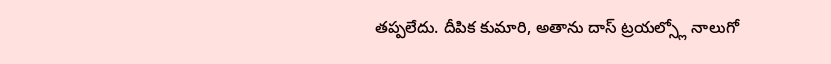తప్పలేదు. దీపిక కుమారి, అతాను దాస్ ట్రయల్స్లో నాలుగో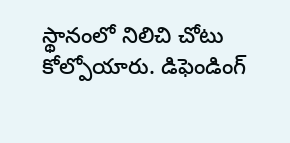స్థానంలో నిలిచి చోటు కోల్పోయారు. డిఫెండింగ్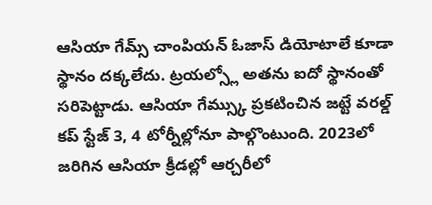ఆసియా గేమ్స్ చాంపియన్ ఓజాస్ డియోటాలే కూడా స్థానం దక్కలేదు. ట్రయల్స్లో అతను ఐదో స్థానంతో సరిపెట్టాడు. ఆసియా గేమ్స్కు ప్రకటించిన జట్టే వరల్డ్ కప్ స్టేజ్ 3, 4 టోర్నీల్లోనూ పాల్గొంటుంది. 2023లో జరిగిన ఆసియా క్రీడల్లో ఆర్చరీలో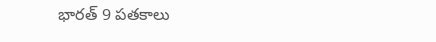భారత్ 9 పతకాలు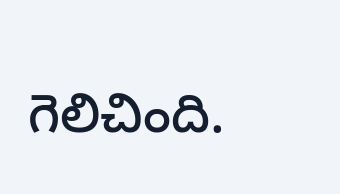గెలిచింది.